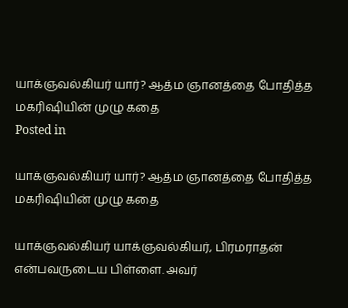யாக்ஞவல்கியர் யார்? ஆத்ம ஞானத்தை போதித்த மகரிஷியின் முழு கதை
Posted in

யாக்ஞவல்கியர் யார்? ஆத்ம ஞானத்தை போதித்த மகரிஷியின் முழு கதை

யாக்ஞவல்கியர் யாக்ஞவல்கியர், பிரமராதன் என்பவருடைய பிள்ளை. அவர்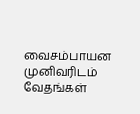வைசம்பாயன முனிவரிடம் வேதங்கள்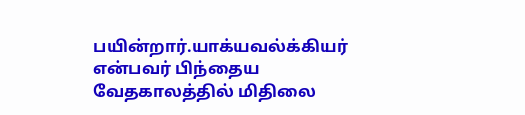பயின்றார்.யாக்யவல்க்கியர் என்பவர் பிந்தைய வேதகாலத்தில் மிதிலை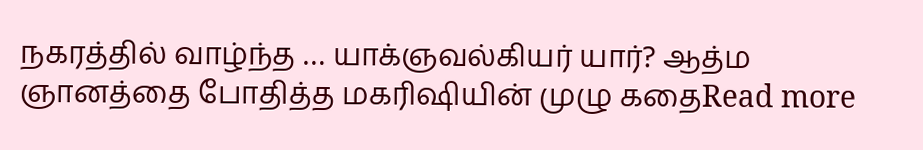நகரத்தில் வாழ்ந்த … யாக்ஞவல்கியர் யார்? ஆத்ம ஞானத்தை போதித்த மகரிஷியின் முழு கதைRead more